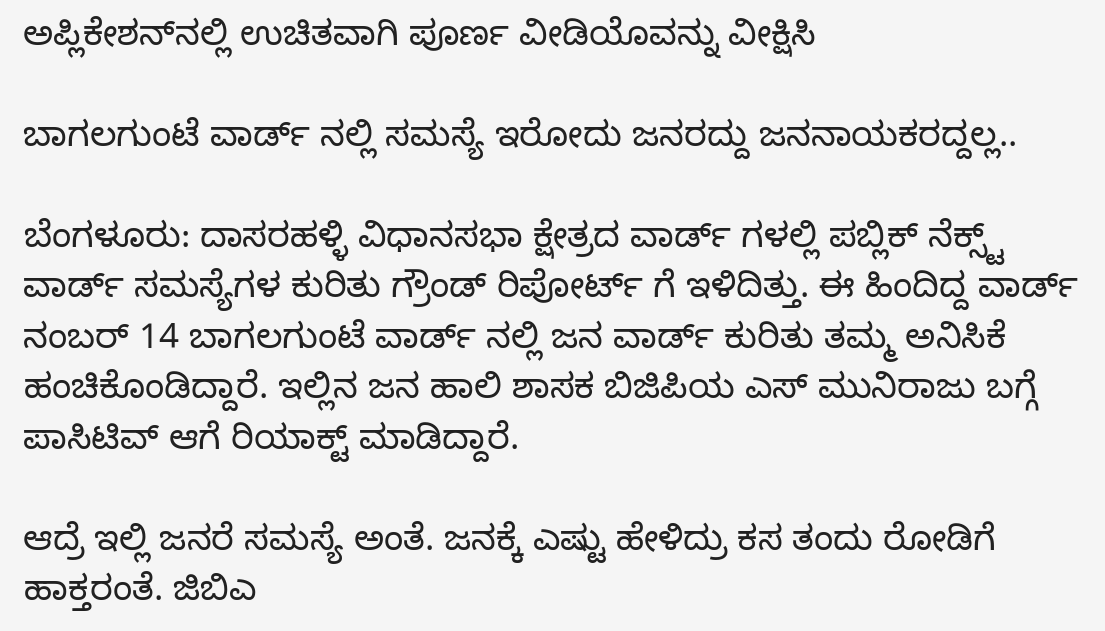ಅಪ್ಲಿಕೇಶನ್‌ನಲ್ಲಿ ಉಚಿತವಾಗಿ ಪೂರ್ಣ ವೀಡಿಯೊವನ್ನು ವೀಕ್ಷಿಸಿ

ಬಾಗಲಗುಂಟೆ ವಾರ್ಡ್ ನಲ್ಲಿ ಸಮಸ್ಯೆ ಇರೋದು ಜನರದ್ದು ಜನನಾಯಕರದ್ದಲ್ಲ..

ಬೆಂಗಳೂರು: ದಾಸರಹಳ್ಳಿ ವಿಧಾನಸಭಾ ಕ್ಷೇತ್ರದ ವಾರ್ಡ್ ಗಳಲ್ಲಿ ಪಬ್ಲಿಕ್ ನೆಕ್ಸ್ಟ್ ವಾರ್ಡ್ ಸಮಸ್ಯೆಗಳ ಕುರಿತು ಗ್ರೌಂಡ್ ರಿಪೋರ್ಟ್ ಗೆ ಇಳಿದಿತ್ತು. ಈ ಹಿಂದಿದ್ದ ವಾರ್ಡ್ ನಂಬರ್ 14 ಬಾಗಲಗುಂಟೆ ವಾರ್ಡ್ ನಲ್ಲಿ ಜನ ವಾರ್ಡ್ ಕುರಿತು ತಮ್ಮ ಅನಿಸಿಕೆ ಹಂಚಿಕೊಂಡಿದ್ದಾರೆ. ಇಲ್ಲಿನ ಜನ ಹಾಲಿ ಶಾಸಕ ಬಿಜಿಪಿಯ ಎಸ್ ಮುನಿರಾಜು ಬಗ್ಗೆ ಪಾಸಿಟಿವ್ ಆಗೆ ರಿಯಾಕ್ಟ್ ಮಾಡಿದ್ದಾರೆ.

ಆದ್ರೆ ಇಲ್ಲಿ ಜನರೆ ಸಮಸ್ಯೆ ಅಂತೆ. ಜನಕ್ಕೆ ಎಷ್ಟು ಹೇಳಿದ್ರು ಕಸ ತಂದು ರೋಡಿಗೆ ಹಾಕ್ತರಂತೆ. ಜಿಬಿಎ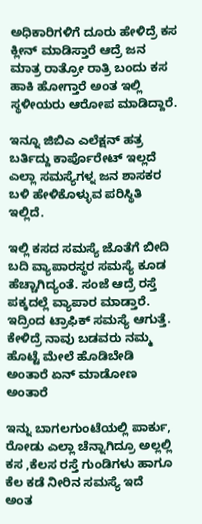ಅಧಿಕಾರಿಗಳಿಗೆ ದೂರು ಹೇಳಿದ್ರೆ ಕಸ ಕ್ಲೀನ್ ಮಾಡಿಸ್ತಾರೆ ಆದ್ರೆ ಜನ ಮಾತ್ರ ರಾತ್ರೋ ರಾತ್ರಿ ಬಂದು ಕಸ ಹಾಕಿ ಹೋಗ್ತಾರೆ ಅಂತ ಇಲ್ಲಿ ಸ್ಥಳೀಯರು ಆರೋಪ ಮಾಡಿದ್ದಾರೆ.

ಇನ್ನೂ ಜಿಬಿಎ ಎಲೆಕ್ಷನ್ ಹತ್ರ ಬರ್ತಿದ್ದು ಕಾರ್ಪೊರೇಟ್ ಇಲ್ಲದೆ ಎಲ್ಲಾ ಸಮಸ್ಯೆಗಳ್ನ ಜನ ಶಾಸಕರ ಬಳಿ ಹೇಳಿಕೊಳ್ಳುವ ಪರಿಸ್ಥಿತಿ ಇಲ್ಲಿದೆ.

ಇಲ್ಲಿ ಕಸದ ಸಮಸ್ಯೆ ಜೊತೆಗೆ ಬೀದಿ ಬದಿ ವ್ಯಾಪಾರಸ್ಥರ ಸಮಸ್ಯೆ ಕೂಡ ಹೆಚ್ಚಾಗಿದ್ಯಂತೆ. ಸಂಜೆ ಆದ್ರೆ ರಸ್ತೆ ಪಕ್ಕದಲ್ಲೆ ವ್ಯಾಪಾರ ಮಾಡ್ತಾರೆ. ಇದ್ರಿಂದ ಟ್ರಾಫಿಕ್ ಸಮಸ್ಯೆ ಆಗುತ್ತೆ. ಕೇಳಿದ್ರೆ ನಾವು ಬಡವರು ನಮ್ಮ ಹೊಟ್ಟೆ ಮೇಲೆ ಹೊಡಿಬೇಡಿ ಅಂತಾರೆ ಏನ್ ಮಾಡೋಣ ಅಂತಾರೆ

ಇನ್ನು ಬಾಗಲಗುಂಟೆಯಲ್ಲಿ ಪಾರ್ಕು, ರೋಡು ಎಲ್ಲಾ ಚೆನ್ನಾಗಿದ್ರೂ ಅಲ್ಲಲ್ಲಿ ಕಸ ,ಕೆಲಸ ರಸ್ತೆ ಗುಂಡಿಗಳು ಹಾಗೂ ಕೆಲ ಕಡೆ ನೀರಿನ ಸಮಸ್ಯೆ ಇದೆ ಅಂತ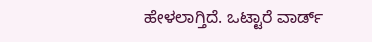ಹೇಳಲಾಗ್ತಿದೆ. ಒಟ್ಟಾರೆ ವಾರ್ಡ್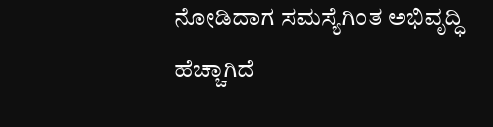ನೋಡಿದಾಗ ಸಮಸ್ಯೆಗಿಂತ ಅಭಿವೃದ್ಧಿ ಹೆಚ್ಚಾಗಿದೆ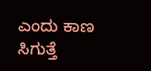ಎಂದು ಕಾಣ ಸಿಗುತ್ತೆ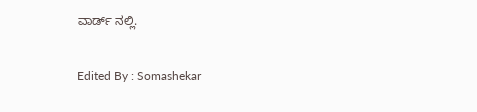ವಾರ್ಡ್ ನಲ್ಲಿ.

Edited By : Somashekar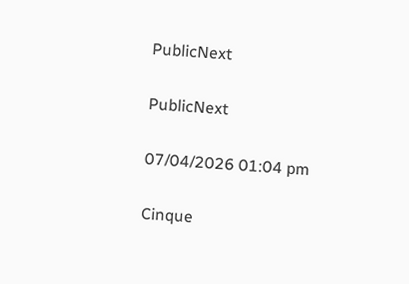PublicNext

PublicNext

07/04/2026 01:04 pm

Cinque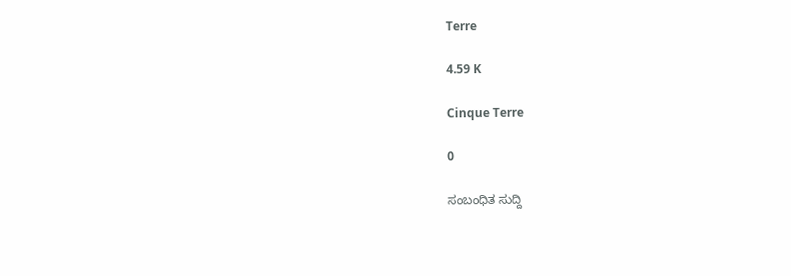Terre

4.59 K

Cinque Terre

0

ಸಂಬಂಧಿತ ಸುದ್ದಿ